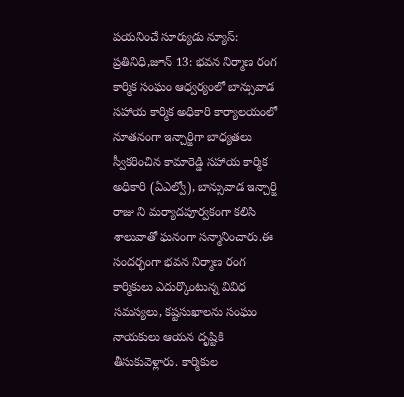పయనించే సూర్యుడు న్యూస్: ప్రతినిధి,జూన్ 13: భవన నిర్మాణ రంగ కార్మిక సంఘం ఆధ్వర్యంలో బాన్సువాడ సహాయ కార్మిక అధికారి కార్యాలయంలో నూతనంగా ఇన్చార్జిగా బాధ్యతలు స్వీకరించిన కామారెడ్డి సహాయ కార్మిక అధికారి (ఏఎల్వో), బాన్సువాడ ఇన్చార్జి రాజు ని మర్యాదపూర్వకంగా కలిసి శాలువాతో ఘనంగా సన్మానించారు.ఈ సందర్భంగా భవన నిర్మాణ రంగ కార్మికులు ఎదుర్కొంటున్న వివిధ సమస్యలు, కష్టసుఖాలను సంఘం నాయకులు ఆయన దృష్టికి తీసుకువెళ్లారు. కార్మికుల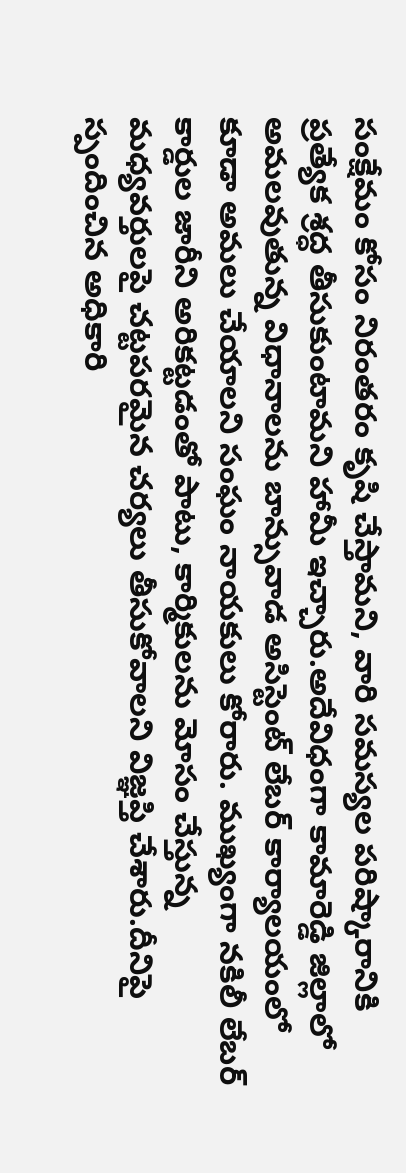సంక్షేమం కోసం నిరంతరం కృషి చేస్తామని, వారి సమస్యల పరిష్కారానికి ప్రత్యేక శ్రద్ధ తీసుకుంటామని హామీ ఇచ్చారు.అదేవిధంగా కామారెడ్డి జిల్లాలో అమలవుతున్న విధానాలను బాన్సువాడ అసిస్టెంట్ లేబర్ కార్యాలయంలో కూడా అమలు చేయాలని సంఘం నాయకులు కోరారు. ముఖ్యంగా నకిలీ లేబర్ కార్డుల జారీని అరికట్టడంతో పాటు, కార్మికులను మోసం చేస్తున్న మధ్యవర్తులపై చట్టపరమైన చర్యలు తీసుకోవాలని విజ్ఞప్తి చేశారు.దీనిపై స్పందించిన అధికారి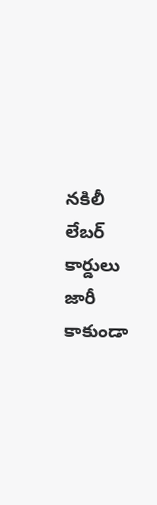నకిలీ లేబర్ కార్డులు జారీ కాకుండా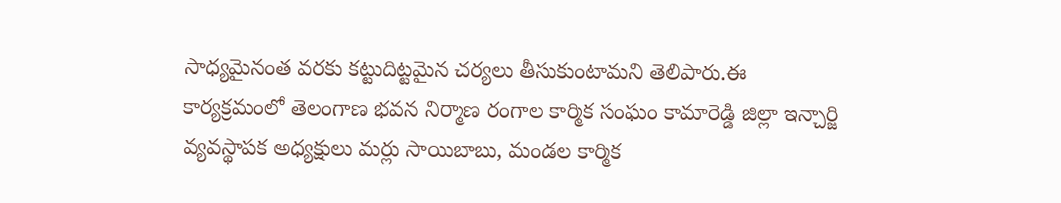సాధ్యమైనంత వరకు కట్టుదిట్టమైన చర్యలు తీసుకుంటామని తెలిపారు.ఈ కార్యక్రమంలో తెలంగాణ భవన నిర్మాణ రంగాల కార్మిక సంఘం కామారెడ్డి జిల్లా ఇన్చార్జి వ్యవస్థాపక అధ్యక్షులు మర్లు సాయిబాబు, మండల కార్మిక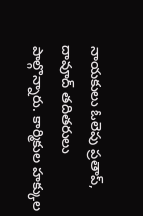నాయకులు ఓలెపు ప్రతాప్, దావూద్ తదితరులు పాల్గొన్నారు. కార్మికుల హక్కుల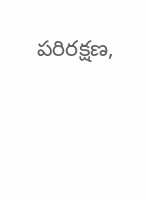పరిరక్షణ,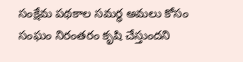సంక్షేమ పథకాల సమర్థ అమలు కోసం సంఘం నిరంతరం కృషి చేస్తుందని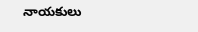నాయకులు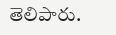తెలిపారు.